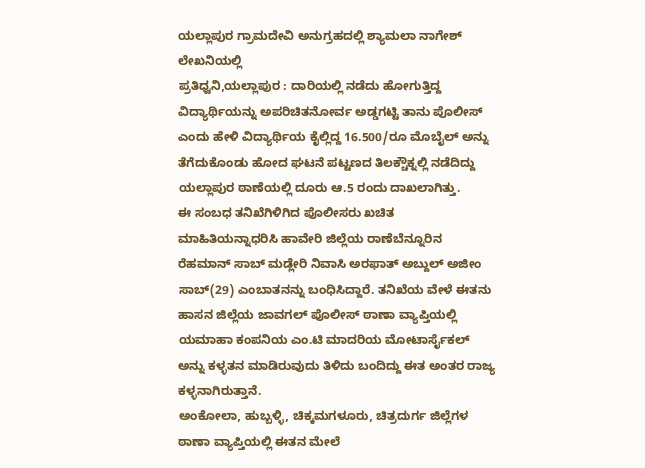ಯಲ್ಲಾಪುರ ಗ್ರಾಮದೇವಿ ಅನುಗ್ರಹದಲ್ಲಿ ಶ್ಯಾಮಲಾ ನಾಗೇಶ್ ಲೇಖನಿಯಲ್ಲಿ
ಪ್ರತಿಧ್ವನಿ,ಯಲ್ಲಾಪುರ : ದಾರಿಯಲ್ಲಿ ನಡೆದು ಹೋಗುತ್ತಿದ್ದ ವಿದ್ಯಾರ್ಥಿಯನ್ನು ಅಪರಿಚಿತನೋರ್ವ ಅಡ್ಡಗಟ್ಟಿ ತಾನು ಪೊಲೀಸ್ ಎಂದು ಹೇಳಿ ವಿದ್ಯಾರ್ಥಿಯ ಕೈಲ್ಲಿದ್ದ 16.500/ರೂ ಮೊಬೈಲ್ ಅನ್ನು ತೆಗೆದುಕೊಂಡು ಹೋದ ಘಟನೆ ಪಟ್ಟಣದ ತಿಲಕ್ಚೌಕ್ನಲ್ಲಿ ನಡೆದಿದ್ದು ಯಲ್ಲಾಪುರ ಠಾಣೆಯಲ್ಲಿ ದೂರು ಆ.5 ರಂದು ದಾಖಲಾಗಿತ್ತು.
ಈ ಸಂಬಧ ತನಿಖೆಗಿಳಿಗಿದ ಪೊಲೀಸರು ಖಚಿತ ಮಾಹಿತಿಯನ್ನಾಧರಿಸಿ ಹಾವೇರಿ ಜಿಲ್ಲೆಯ ರಾಣೆಬೆನ್ನೂರಿನ ರೆಹಮಾನ್ ಸಾಬ್ ಮಡ್ಲೇರಿ ನಿವಾಸಿ ಅರಫಾತ್ ಅಬ್ದುಲ್ ಅಜೀಂ ಸಾಬ್(29) ಎಂಬಾತನನ್ನು ಬಂಧಿಸಿದ್ದಾರೆ. ತನಿಖೆಯ ವೇಳೆ ಈತನು ಹಾಸನ ಜಿಲ್ಲೆಯ ಜಾವಗಲ್ ಪೊಲೀಸ್ ಠಾಣಾ ವ್ಯಾಪ್ತಿಯಲ್ಲಿ ಯಮಾಹಾ ಕಂಪನಿಯ ಎಂ.ಟಿ ಮಾದರಿಯ ಮೋಟಾರ್ಸೈಕಲ್ ಅನ್ನು ಕಳ್ಳತನ ಮಾಡಿರುವುದು ತಿಳಿದು ಬಂದಿದ್ದು ಈತ ಅಂತರ ರಾಜ್ಯ ಕಳ್ಳನಾಗಿರುತ್ತಾನೆ.
ಅಂಕೋಲಾ, ಹುಬ್ಬಳ್ಳಿ, ಚಿಕ್ಕಮಗಳೂರು, ಚಿತ್ರದುರ್ಗ ಜಿಲ್ಲೆಗಳ ಠಾಣಾ ವ್ಯಾಪ್ತಿಯಲ್ಲಿ ಈತನ ಮೇಲೆ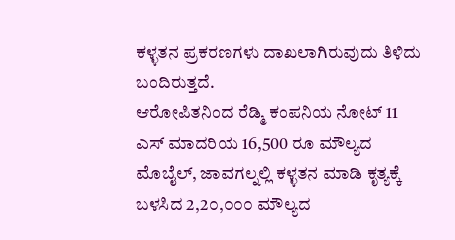ಕಳ್ಳತನ ಪ್ರಕರಣಗಳು ದಾಖಲಾಗಿರುವುದು ತಿಳಿದು ಬಂದಿರುತ್ತದೆ.
ಆರೋಪಿತನಿಂದ ರೆಡ್ಮಿ ಕಂಪನಿಯ ನೋಟ್ 11 ಎಸ್ ಮಾದರಿಯ 16,500 ರೂ ಮೌಲ್ಯದ ಮೊಬೈಲ್, ಜಾವಗಲ್ನಲ್ಲಿ ಕಳ್ಳತನ ಮಾಡಿ ಕೃತ್ಯಕ್ಕೆ ಬಳಸಿದ 2,2೦,೦೦೦ ಮೌಲ್ಯದ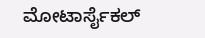ಮೋಟಾರ್ಸೈಕಲ್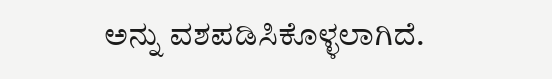ಅನ್ನು ವಶಪಡಿಸಿಕೊಳ್ಳಲಾಗಿದೆ.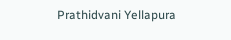Prathidvani Yellapura